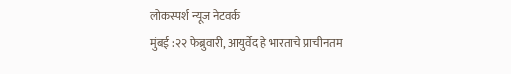लोकस्पर्श न्यूज नेटवर्क
मुंबई :२२ फेब्रुवारी, आयुर्वेद हे भारताचे प्राचीनतम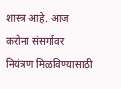शास्त्र आहे. आज करोना संसर्गावर नियंत्रण मिळविण्यासाठी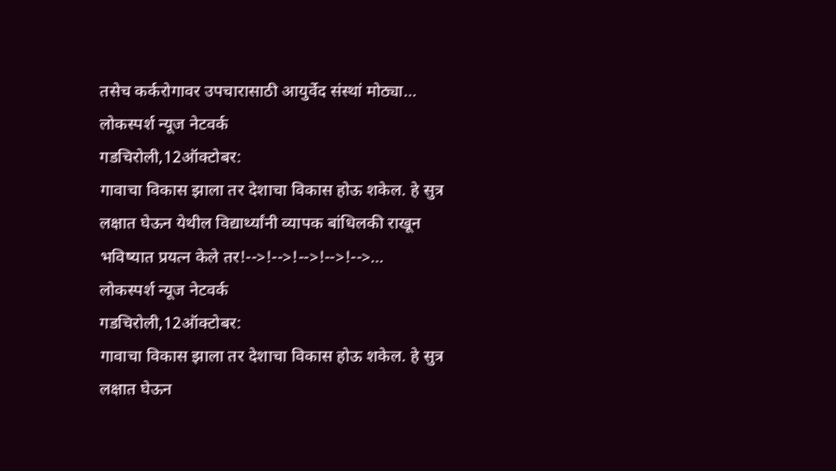तसेच कर्करोगावर उपचारासाठी आयुर्वेद संस्थां मोठ्या…
लोकस्पर्श न्यूज नेटवर्क
गडचिरोली,12ऑक्टोबर:
गावाचा विकास झाला तर देशाचा विकास होऊ शकेल. हे सुत्र लक्षात घेऊन येथील विद्यार्थ्यांनी व्यापक बांधिलकी राखून भविष्यात प्रयत्न केले तर!-->!-->!-->!-->!-->…
लोकस्पर्श न्यूज नेटवर्क
गडचिरोली,12ऑक्टोबर:
गावाचा विकास झाला तर देशाचा विकास होऊ शकेल. हे सुत्र लक्षात घेऊन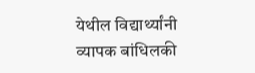येथील विद्यार्थ्यांनी व्यापक बांधिलकी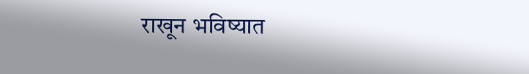राखून भविष्यात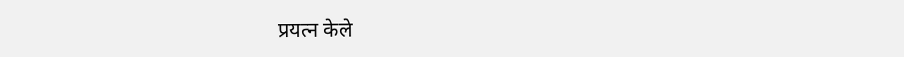प्रयत्न केले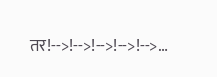तर!-->!-->!-->!-->!-->…